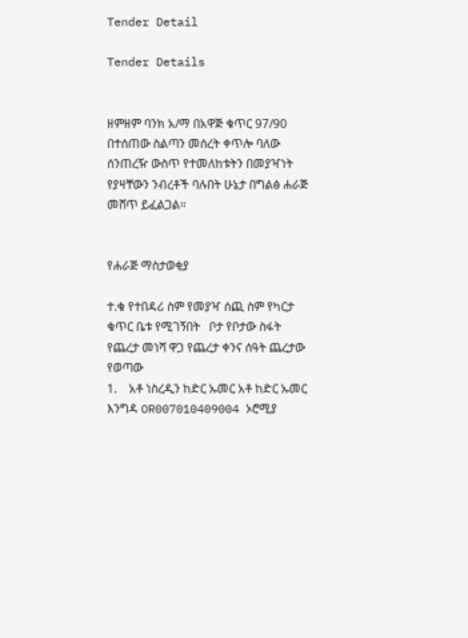Tender Detail

Tender Details


ዘምዘም ባንክ አ/ማ በአዋጅ ቁጥር 97/90 በተሰጠው ስልጣን መሰረት ቀጥሎ ባለው ሰንጠረዥ ውስጥ የተመለከቱትን በመያዣነት የያዛቸውን ንብረቶች ባሉበት ሁኔታ በግልፅ ሐራጅ መሸጥ ይፈልጋል።


የሐራጅ ማስታወቂያ

ተ.ቁ የተበዳሪ ስም የመያዣ ሰጪ ስም የካርታ     ቁጥር ቤቱ የሚገኝበት   ቦታ የቦታው ስፋት የጨረታ መነሻ ዋጋ የጨረታ ቀንና ሰዓት ጨረታው የወጣው
1.    አቶ ነስረዲን ከድር ኡመር አቶ ከድር ኡመር እንግዳ OR007010409004 ኦሮሚያ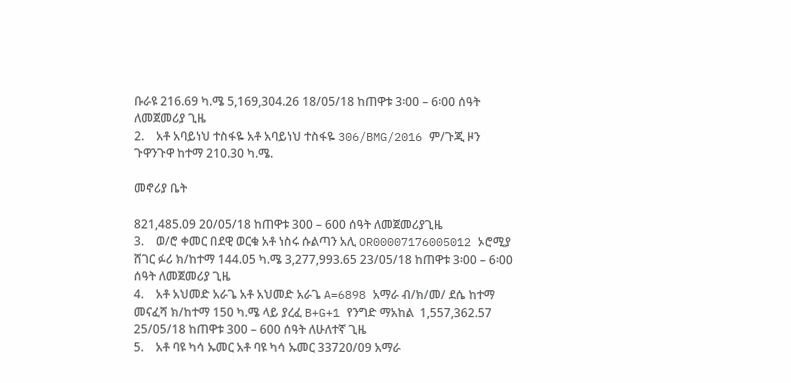ቡራዩ 216.69 ካ.ሜ 5,169,304.26 18/05/18 ከጠዋቱ 3፡00 – 6፡00 ሰዓት ለመጀመሪያ ጊዜ
2.    አቶ አባይነህ ተስፋዬ አቶ አባይነህ ተስፋዬ 306/BMG/2016 ም/ጉጂ ዞን ጉዋንጉዋ ከተማ 210.30 ካ.ሜ.

መኖሪያ ቤት

821,485.09 20/05/18 ከጠዋቱ 300 – 600 ሰዓት ለመጀመሪያጊዜ
3.    ወ/ሮ ቀመር በደዊ ወርቁ አቶ ነስሩ ሱልጣን አሊ OR00007176005012 ኦሮሚያ ሸገር ፉሪ ክ/ከተማ 144.05 ካ.ሜ 3,277,993.65 23/05/18 ከጠዋቱ 3፡00 – 6፡00 ሰዓት ለመጀመሪያ ጊዜ
4.    አቶ አህመድ አራጌ አቶ አህመድ አራጌ A=6898 አማራ ብ/ክ/መ/ ደሴ ከተማ መናፈሻ ክ/ከተማ 150 ካ.ሜ ላይ ያረፈ B+G+1 የንግድ ማአከል  1,557,362.57 25/05/18 ከጠዋቱ 300 – 600 ሰዓት ለሁለተኛ ጊዜ
5.    አቶ ባዩ ካሳ ኡመር አቶ ባዩ ካሳ ኡመር 33720/09 አማራ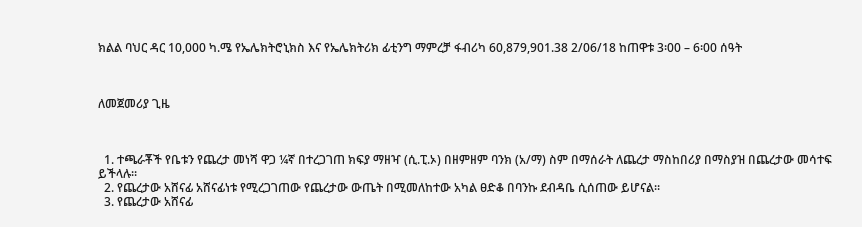ክልል ባህር ዳር 10,000 ካ.ሜ የኤሌክትሮኒክስ እና የኤሌክትሪክ ፊቲንግ ማምረቻ ፋብሪካ 60,879,901.38 2/06/18 ከጠዋቱ 3፡00 – 6፡00 ሰዓት



ለመጀመሪያ ጊዜ



  1. ተጫራቾች የቤቱን የጨረታ መነሻ ዋጋ ¼ኛ በተረጋገጠ ክፍያ ማዘዣ (ሲ.ፒ.ኦ) በዘምዘም ባንክ (አ/ማ) ስም በማሰራት ለጨረታ ማስከበሪያ በማስያዝ በጨረታው መሳተፍ ይችላሉ።
  2. የጨረታው አሸናፊ አሸናፊነቱ የሚረጋገጠው የጨረታው ውጤት በሚመለከተው አካል ፀድቆ በባንኩ ደብዳቤ ሲሰጠው ይሆናል።
  3. የጨረታው አሸናፊ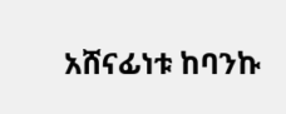አሸናፊነቱ ከባንኩ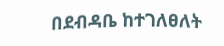በደብዳቤ ከተገለፀለት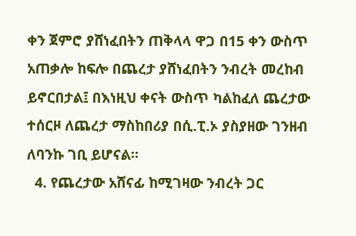ቀን ጀምሮ ያሸነፈበትን ጠቅላላ ዋጋ በ15 ቀን ውስጥ አጠቃሎ ከፍሎ በጨረታ ያሸነፈበትን ንብረት መረከብ ይኖርበታል፤ በእነዚህ ቀናት ውስጥ ካልከፈለ ጨረታው ተሰርዞ ለጨረታ ማስከበሪያ በሲ.ፒ.ኦ ያስያዘው ገንዘብ ለባንኩ ገቢ ይሆናል።
  4. የጨረታው አሸናፊ ከሚገዛው ንብረት ጋር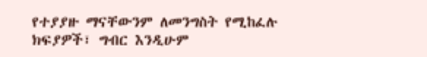የተያያዙ ማናቸውንም ለመንግስት የሚከፈሉ ክፍያዎች፣ ግብር እንዲሁም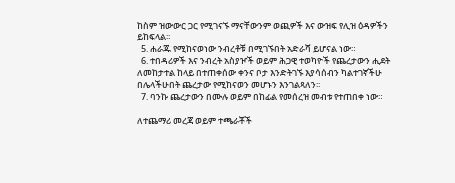ከስም ዝውውር ጋር የሚገናኙ ማናቸውንም ወጪዎች እና ውዝፍ የሊዝ ዕዳዎችን ይከፍላል፡፡
  5. ሐራጁ የሚከናወነው ንብረቶቹ በሚገኙበት አድራሻ ይሆናል ነው።
  6. ተበዳሪዎች እና ንብረት አስያዦች ወይም ሕጋዊ ተወካዮች የጨረታውን ሒደት ለመከታተል ከላይ በተጠቀሰው ቀንና ቦታ እንድትገኙ እያሳሰብን ካልተገኛችሁ በሌላችሁበት ጨረታው የሚከናወን መሆኑን እንገልጻለን፡፡
  7. ባንኩ ጨረታውን በሙሉ ወይም በከፊል የመሰረዝ መብቱ የተጠበቀ ነው።

ለተጨማሪ መረጃ ወይም ተጫራቾች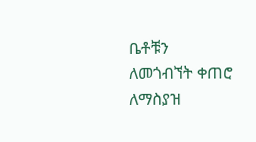ቤቶቹን ለመጎብኘት ቀጠሮ ለማስያዝ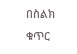በስልክ ቁጥር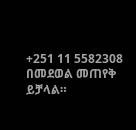+251 11 5582308 በመደወል መጠየቅ ይቻላል።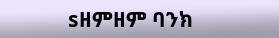sዘምዘም ባንክ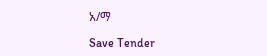አ/ማ

Save Tender